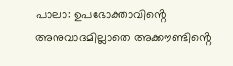പാലാ: ഉപഭോക്താവിൻ്റെ അനുവാദമില്ലാതെ അക്കൗണ്ടിൻ്റെ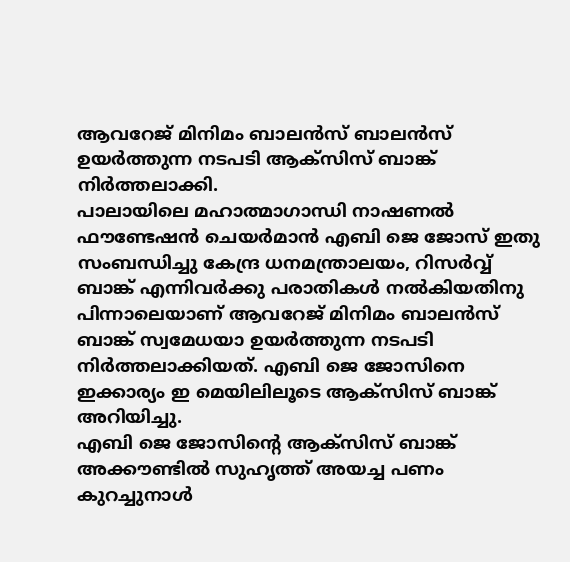ആവറേജ് മിനിമം ബാലൻസ് ബാലൻസ് ഉയർത്തുന്ന നടപടി ആക്സിസ് ബാങ്ക് നിർത്തലാക്കി.
പാലായിലെ മഹാത്മാഗാന്ധി നാഷണൽ ഫൗണ്ടേഷൻ ചെയർമാൻ എബി ജെ ജോസ് ഇതു സംബന്ധിച്ചു കേന്ദ്ര ധനമന്ത്രാലയം, റിസർവ്വ് ബാങ്ക് എന്നിവർക്കു പരാതികൾ നൽകിയതിനു പിന്നാലെയാണ് ആവറേജ് മിനിമം ബാലൻസ് ബാങ്ക് സ്വമേധയാ ഉയർത്തുന്ന നടപടി നിർത്തലാക്കിയത്. എബി ജെ ജോസിനെ ഇക്കാര്യം ഇ മെയിലിലൂടെ ആക്സിസ് ബാങ്ക് അറിയിച്ചു.
എബി ജെ ജോസിൻ്റെ ആക്സിസ് ബാങ്ക് അക്കൗണ്ടിൽ സുഹൃത്ത് അയച്ച പണം കുറച്ചുനാൾ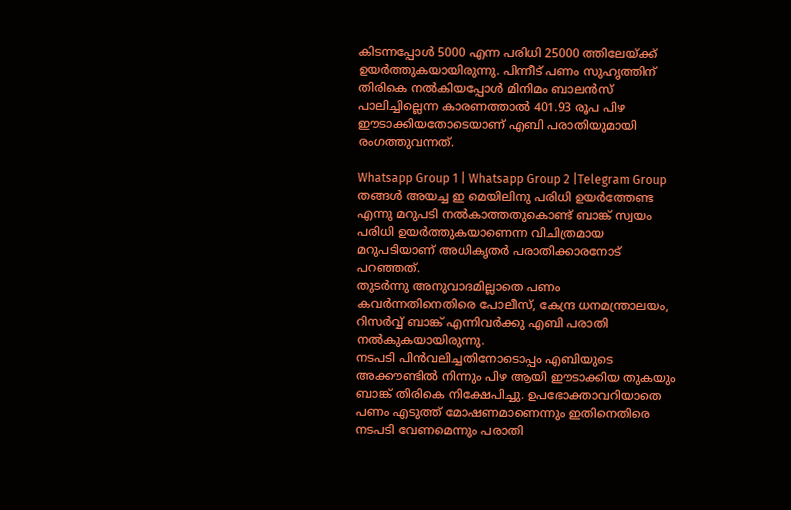കിടന്നപ്പോൾ 5000 എന്ന പരിധി 25000 ത്തിലേയ്ക്ക് ഉയർത്തുകയായിരുന്നു. പിന്നീട് പണം സുഹൃത്തിന് തിരികെ നൽകിയപ്പോൾ മിനിമം ബാലൻസ് പാലിച്ചില്ലെന്ന കാരണത്താൽ 401.93 രൂപ പിഴ ഈടാക്കിയതോടെയാണ് എബി പരാതിയുമായി രംഗത്തുവന്നത്.

Whatsapp Group 1 | Whatsapp Group 2 |Telegram Group
തങ്ങൾ അയച്ച ഇ മെയിലിനു പരിധി ഉയർത്തേണ്ട എന്നു മറുപടി നൽകാത്തതുകൊണ്ട് ബാങ്ക് സ്വയം പരിധി ഉയർത്തുകയാണെന്ന വിചിത്രമായ മറുപടിയാണ് അധികൃതർ പരാതിക്കാരനോട് പറഞ്ഞത്.
തുടർന്നു അനുവാദമില്ലാതെ പണം കവർന്നതിനെതിരെ പോലീസ്, കേന്ദ്ര ധനമന്ത്രാലയം, റിസർവ്വ് ബാങ്ക് എന്നിവർക്കു എബി പരാതി നൽകുകയായിരുന്നു.
നടപടി പിൻവലിച്ചതിനോടൊപ്പം എബിയുടെ അക്കൗണ്ടിൽ നിന്നും പിഴ ആയി ഈടാക്കിയ തുകയും ബാങ്ക് തിരികെ നിക്ഷേപിച്ചു. ഉപഭോക്താവറിയാതെ പണം എടുത്ത് മോഷണമാണെന്നും ഇതിനെതിരെ നടപടി വേണമെന്നും പരാതി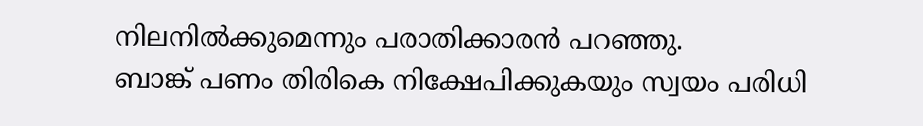നിലനിൽക്കുമെന്നും പരാതിക്കാരൻ പറഞ്ഞു.
ബാങ്ക് പണം തിരികെ നിക്ഷേപിക്കുകയും സ്വയം പരിധി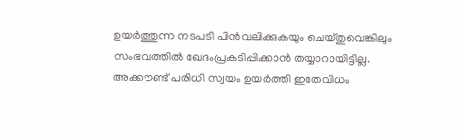ഉയർത്തുന്ന നടപടി പിൻവലിക്കുകയും ചെയ്തുവെങ്കിലും സംഭവത്തിൽ ഖേദംപ്രകടിപ്പിക്കാൻ തയ്യാറായിട്ടില്ല.
അക്കൗണ്ട് പരിധി സ്വയം ഉയർത്തി ഇതേവിധം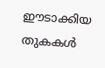ഈടാക്കിയ തുകകൾ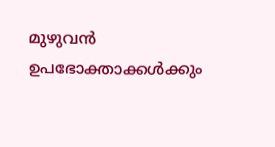മുഴുവൻ ഉപഭോക്താക്കൾക്കും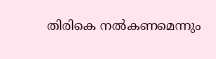തിരികെ നൽകണമെന്നും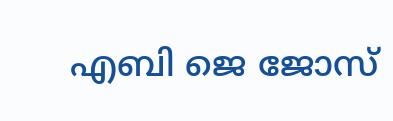എബി ജെ ജോസ്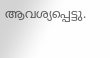ആവശ്യപ്പെട്ടു.